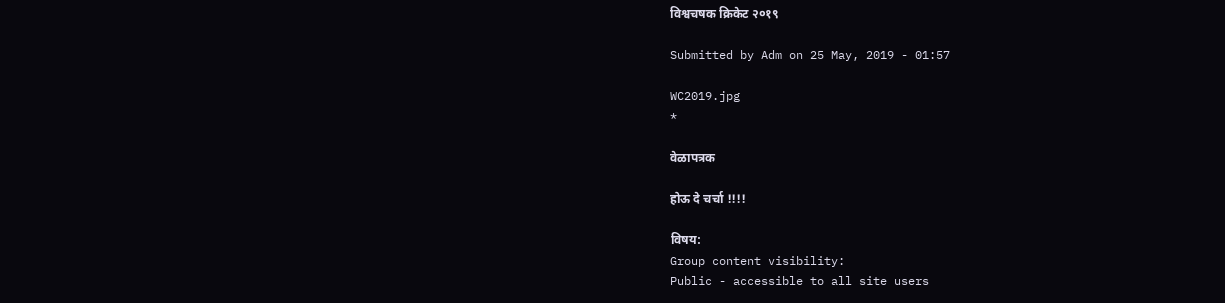विश्वचषक क्रिकेट २०१९

Submitted by Adm on 25 May, 2019 - 01:57

WC2019.jpg
*

वेळापत्रक

होऊ दे चर्चा !!!!

विषय:
Group content visibility:
Public - accessible to all site users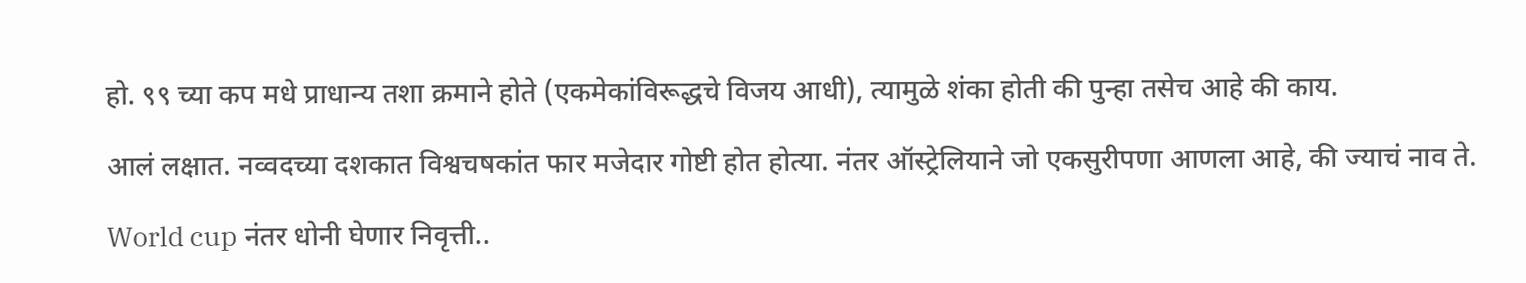हो. ९९ च्या कप मधे प्राधान्य तशा क्रमाने होते (एकमेकांविरूद्धचे विजय आधी), त्यामुळे शंका होती की पुन्हा तसेच आहे की काय.

आलं लक्षात. नव्वदच्या दशकात विश्वचषकांत फार मजेदार गोष्टी होत होत्या. नंतर ऑस्ट्रेलियाने जो एकसुरीपणा आणला आहे, की ज्याचं नाव ते.

World cup नंतर धोनी घेणार निवृत्ती..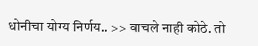धोनीचा योग्य निर्णय.. >> वाचले नाही कोठे. तो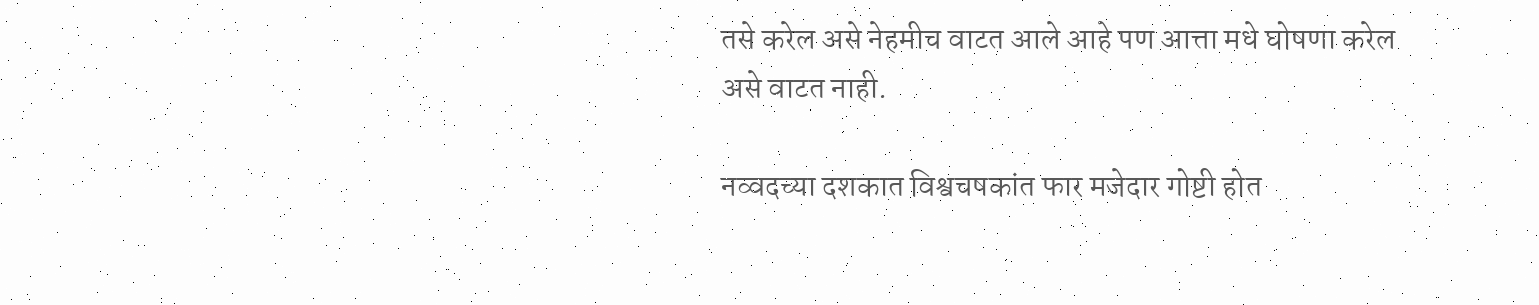तसे करेल असे नेहमीच वाटत आले आहे पण आत्ता मधे घोषणा करेल असे वाटत नाही.

नव्वदच्या दशकात विश्वचषकांत फार मजेदार गोष्टी होत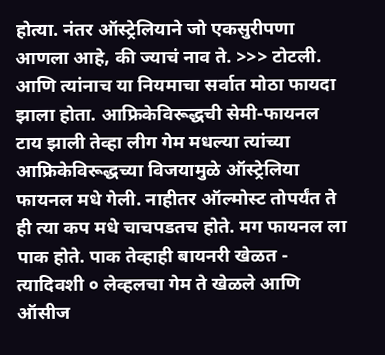होत्या. नंतर ऑस्ट्रेलियाने जो एकसुरीपणा आणला आहे, की ज्याचं नाव ते. >>> टोटली. आणि त्यांनाच या नियमाचा सर्वात मोठा फायदा झाला होता. आफ्रिकेविरूद्धची सेमी-फायनल टाय झाली तेव्हा लीग गेम मधल्या त्यांच्या आफ्रिकेविरूद्धच्या विजयामुळे ऑस्ट्रेलिया फायनल मधे गेली. नाहीतर ऑल्मोस्ट तोपर्यंत ते ही त्या कप मधे चाचपडतच होते. मग फायनल ला पाक होते. पाक तेव्हाही बायनरी खेळत - त्यादिवशी ० लेव्हलचा गेम ते खेळले आणि ऑसीज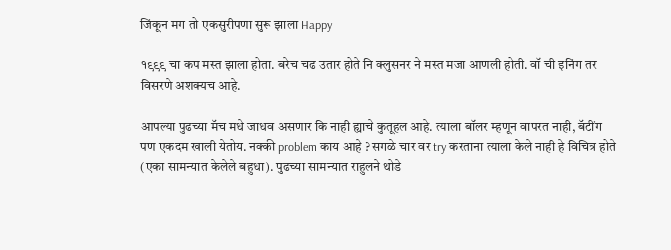जिंकून मग तो एकसुरीपणा सुरू झाला Happy

१९९९ चा कप मस्त झाला होता. बरेच चढ उतार होते नि क्लुसनर ने मस्त मजा आणली होती. वॉ ची इनिंग तर विसरणे अशक्यच आहे.

आपल्या पुढच्या मॅच मधे जाधव असणार कि नाही ह्याचे कुतूहल आहे. त्याला बॉलर म्हणून वापरत नाही, बॅटींग पण एकदम खाली येतोय. नक्की problem काय आहे ? सगळे चार वर try करताना त्याला केले नाही हे विचित्र होते (एका सामन्यात केलेले बहुधा). पुढच्या सामन्यात राहुलने थोडे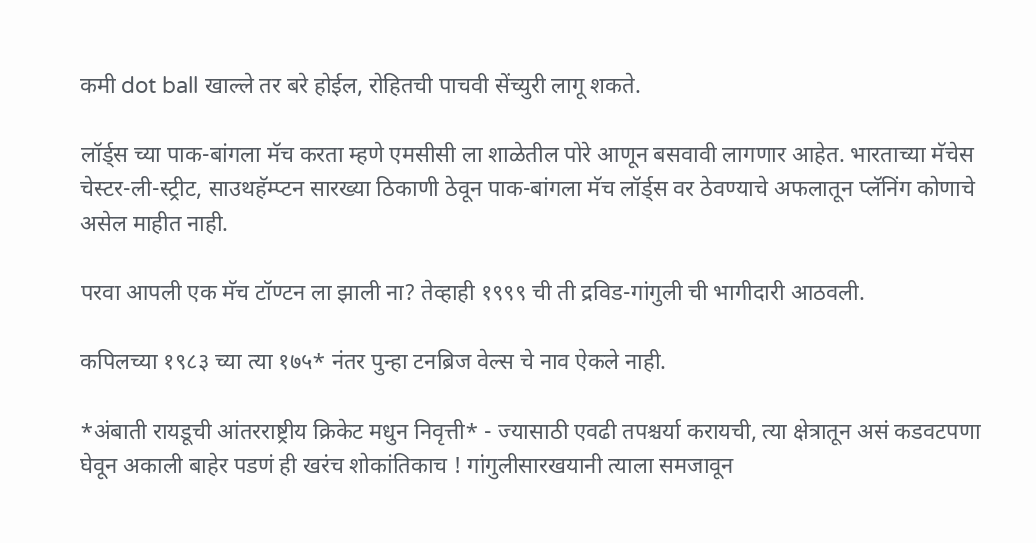कमी dot ball खाल्ले तर बरे होईल, रोहितची पाचवी सेंच्युरी लागू शकते.

लॉर्ड्स च्या पाक-बांगला मॅच करता म्हणे एमसीसी ला शाळेतील पोरे आणून बसवावी लागणार आहेत. भारताच्या मॅचेस चेस्टर-ली-स्ट्रीट, साउथहॅम्प्टन सारख्या ठिकाणी ठेवून पाक-बांगला मॅच लॉर्ड्स वर ठेवण्याचे अफलातून प्लॅनिंग कोणाचे असेल माहीत नाही.

परवा आपली एक मॅच टॉण्टन ला झाली ना? तेव्हाही १९९९ ची ती द्रविड-गांगुली ची भागीदारी आठवली.

कपिलच्या १९८३ च्या त्या १७५* नंतर पुन्हा टनब्रिज वेल्स चे नाव ऐकले नाही.

*अंबाती रायडूची आंतरराष्ट्रीय क्रिकेट मधुन निवृत्ती* - ज्यासाठी एवढी तपश्चर्या करायची, त्या क्षेत्रातून असं कडवटपणा घेवून अकाली बाहेर पडणं ही खरंच शोकांतिकाच ! गांगुलीसारखयानी त्याला समजावून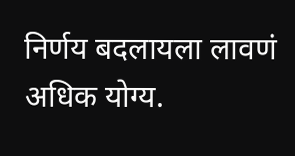निर्णय बदलायला लावणं अधिक योग्य.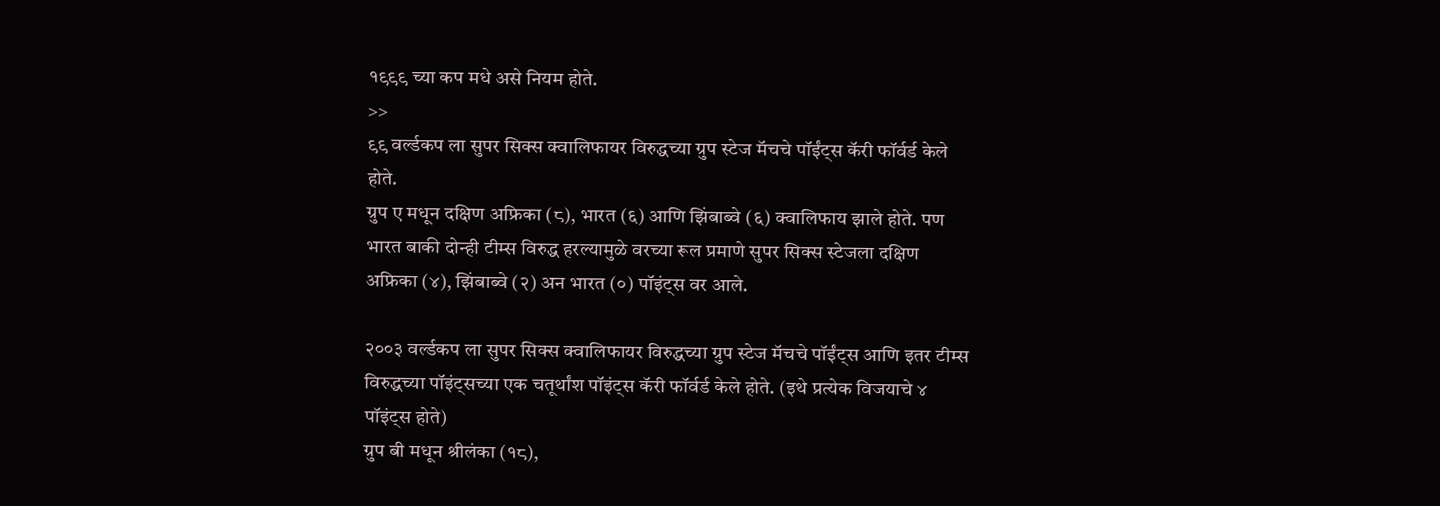१९९९ च्या कप मधे असे नियम होते.
>>
९९ वर्ल्डकप ला सुपर सिक्स क्वालिफायर विरुद्धच्या ग्रुप स्टेज मॅचचे पॉईंट्स कॅरी फॉर्वर्ड केले होते.
ग्रुप ए मधून दक्षिण अफ्रिका (८), भारत (६) आणि झिंबाब्वे (६) क्वालिफाय झाले होते. पण भारत बाकी दोन्ही टीम्स विरुद्ध हरल्यामुळे वरच्या रूल प्रमाणे सुपर सिक्स स्टेजला दक्षिण अफ्रिका (४), झिंबाब्वे (२) अन भारत (०) पॉइंट्स वर आले.

२००३ वर्ल्डकप ला सुपर सिक्स क्वालिफायर विरुद्धच्या ग्रुप स्टेज मॅचचे पॉईंट्स आणि इतर टीम्स विरुद्धच्या पॉइंट्सच्या एक चतूर्थांश पॉइंट्स कॅरी फॉर्वर्ड केले होते. (इथे प्रत्येक विजयाचे ४ पॉइंट्स होते)
ग्रुप बी मधून श्रीलंका (१८),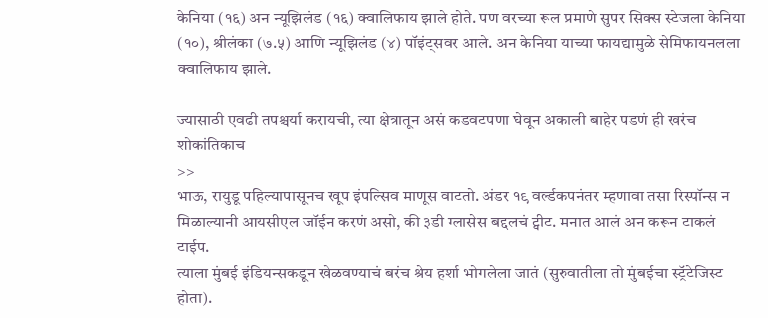केनिया (१६) अन न्यूझिलंड (१६) क्वालिफाय झाले होते. पण वरच्या रूल प्रमाणे सुपर सिक्स स्टेजला केनिया (१०), श्रीलंका (७.५) आणि न्यूझिलंड (४) पॉइंट्सवर आले. अन केनिया याच्या फायद्यामुळे सेमिफायनलला क्वालिफाय झाले.

ज्यासाठी एवढी तपश्चर्या करायची, त्या क्षेत्रातून असं कडवटपणा घेवून अकाली बाहेर पडणं ही खरंच शोकांतिकाच
>>
भाऊ, रायुडू पहिल्यापासूनच खूप इंपल्सिव माणूस वाटतो. अंडर १९ वर्ल्डकपनंतर म्हणावा तसा रिस्पॉन्स न मिळाल्यानी आयसीएल जॉईन करणं असो, की ३डी ग्लासेस बद्दलचं ट्वीट. मनात आलं अन करून टाकलं टाईप.
त्याला मुंबई इंडियन्सकडून खेळवण्याचं बरंच श्रेय हर्शा भोगलेला जातं (सुरुवातीला तो मुंबईचा स्ट्रॅटेजिस्ट होता).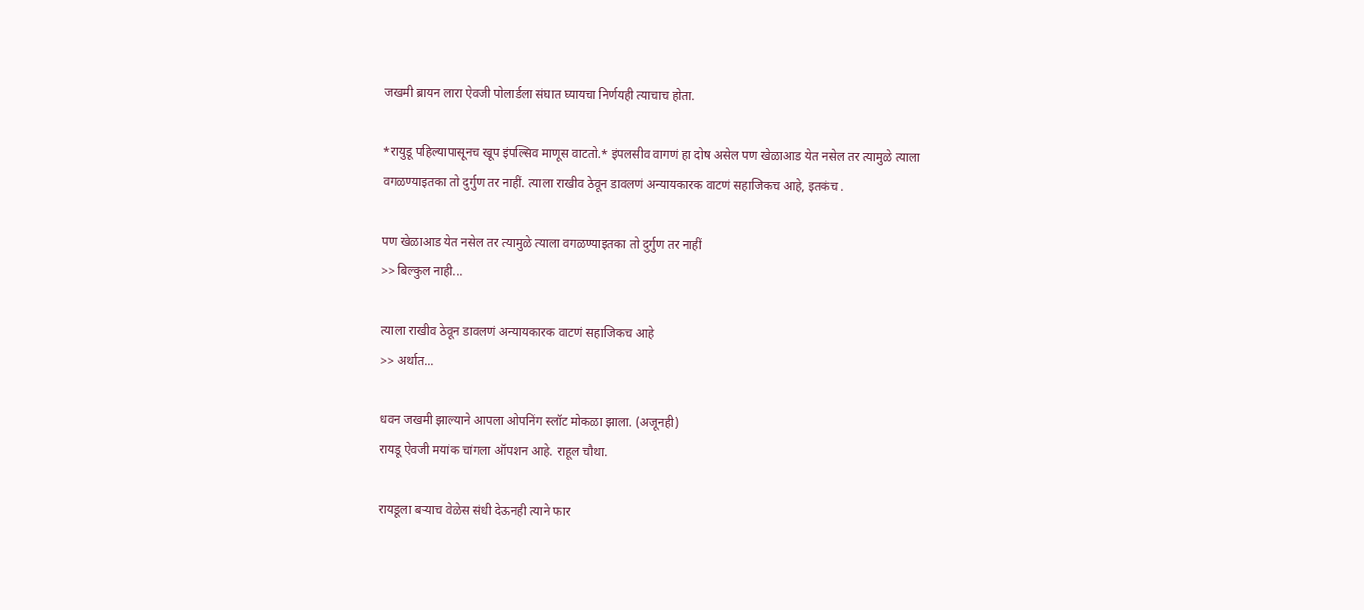जखमी ब्रायन लारा ऐवजी पोलार्डला संघात घ्यायचा निर्णयही त्याचाच होता.

*रायुडू पहिल्यापासूनच खूप इंपल्सिव माणूस वाटतो.* इंपलसीव वागणं हा दोष असेल पण खेळाआड येत नसेल तर त्यामुळे त्याला वगळण्याइतका तो दुर्गुण तर नाहीं. त्याला राखीव ठेवून डावलणं अन्यायकारक वाटणं सहाजिकच आहे, इतकंच .

पण खेळाआड येत नसेल तर त्यामुळे त्याला वगळण्याइतका तो दुर्गुण तर नाहीं
>> बिल्कुल नाही...

त्याला राखीव ठेवून डावलणं अन्यायकारक वाटणं सहाजिकच आहे
>> अर्थात...

धवन जखमी झाल्याने आपला ओपनिंग स्लॉट मोकळा झाला. (अजूनही)
रायडू ऐवजी मयांक चांगला ऑपशन आहे. राहूल चौथा.

रायडूला बर्‍याच वेळेस संधी देऊनही त्याने फार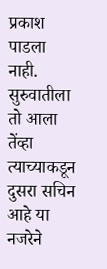प्रकाश पाडला नाही. सुरुवातीला तो आला तेंव्हा त्याच्याकडून दुसरा सचिन आहे या नजरेने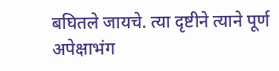बघितले जायचे. त्या दृष्टीने त्याने पूर्ण अपेक्षाभंग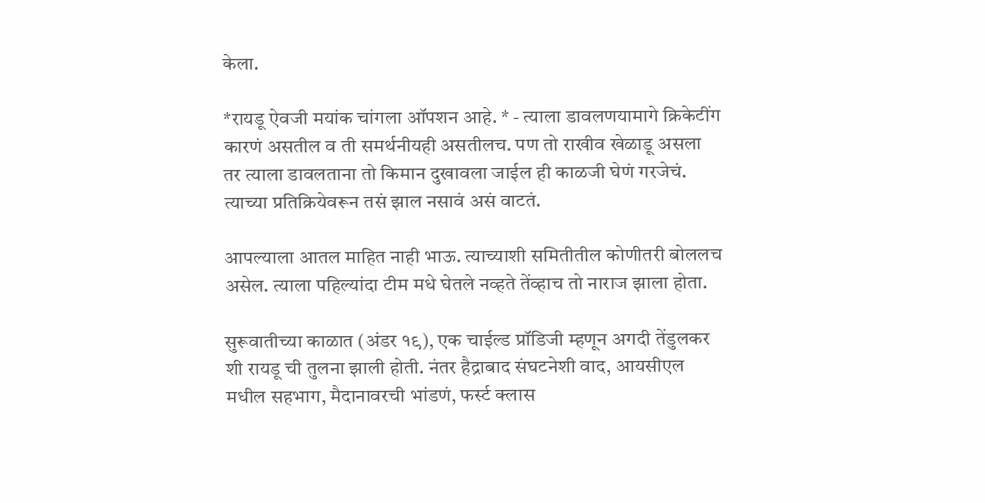केला.

*रायडू ऐवजी मयांक चांगला ऑपशन आहे. * - त्याला डावलणयामागे क्रिकेटींग कारणं असतील व ती समर्थनीयही असतीलच. पण तो राखीव खेळाडू असला तर त्याला डावलताना तो किमान दुखावला जाईल ही काळजी घेणं गरजेचं. त्याच्या प्रतिक्रियेवरून तसं झाल नसावं असं वाटतं.

आपल्याला आतल माहित नाही भाऊ. त्याच्याशी समितीतील कोणीतरी बोललच असेल. त्याला पहिल्यांदा टीम मधे घेतले नव्हते तेंव्हाच तो नाराज झाला होता.

सुरूवातीच्या काळात (अंडर १९), एक चाईल्ड प्रॉडिजी म्हणून अगदी तेंडुलकर शी रायडू ची तुलना झाली होती. नंतर हैद्राबाद संघटनेशी वाद, आयसीएल मधील सहभाग, मैदानावरची भांडणं, फर्स्ट क्लास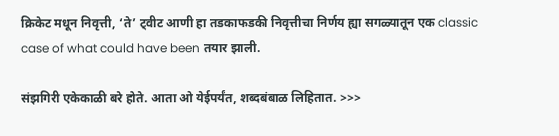क्रिकेट मधून निवृत्ती, ‘ते’ ट्वीट आणी हा तडकाफडकी निवृत्तीचा निर्णय ह्या सगळ्यातून एक classic case of what could have been तयार झाली.

संझगिरी एकेकाळी बरे होते. आता ओ येईपर्यंत, शब्दबंबाळ लिहितात. >>>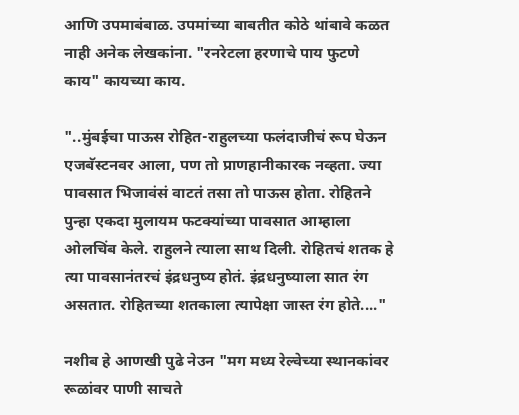आणि उपमाबंबाळ. उपमांच्या बाबतीत कोठे थांबावे कळत नाही अनेक लेखकांना. "रनरेटला हरणाचे पाय फुटणे काय" कायच्या काय.

"..मुंबईचा पाऊस रोहित-राहुलच्या फलंदाजीचं रूप घेऊन एजबॅस्टनवर आला, पण तो प्राणहानीकारक नव्हता. ज्या पावसात भिजावंसं वाटतं तसा तो पाऊस होता. रोहितने पुन्हा एकदा मुलायम फटक्यांच्या पावसात आम्हाला ओलचिंब केले. राहुलने त्याला साथ दिली. रोहितचं शतक हे त्या पावसानंतरचं इंद्रधनुष्य होतं. इंद्रधनुष्याला सात रंग असतात. रोहितच्या शतकाला त्यापेक्षा जास्त रंग होते...."

नशीब हे आणखी पुढे नेउन "मग मध्य रेल्वेच्या स्थानकांवर रूळांवर पाणी साचते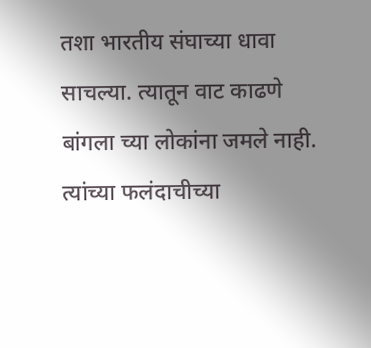तशा भारतीय संघाच्या धावा साचल्या. त्यातून वाट काढणे बांगला च्या लोकांना जमले नाही. त्यांच्या फलंदाचीच्या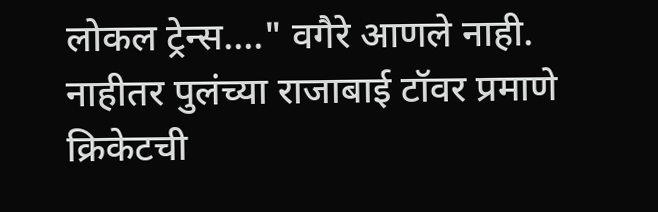लोकल ट्रेन्स...." वगैरे आणले नाही. नाहीतर पुलंच्या राजाबाई टॉवर प्रमाणे क्रिकेटची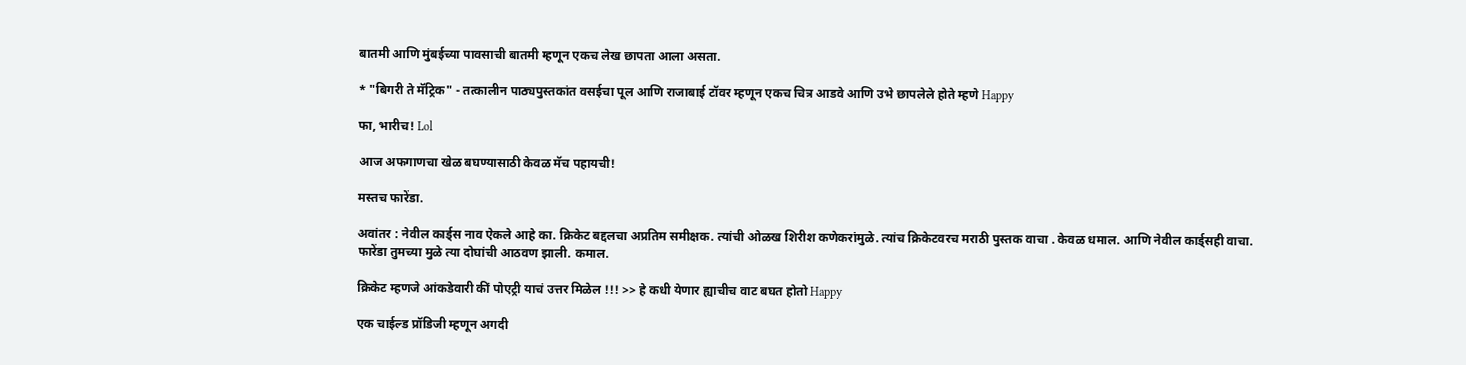बातमी आणि मुंबईच्या पावसाची बातमी म्हणून एकच लेख छापता आला असता.

* "बिगरी ते मॅट्रिक" - तत्कालीन पाठ्यपुस्तकांत वसईचा पूल आणि राजाबाई टॉवर म्हणून एकच चित्र आडवे आणि उभे छापलेले होते म्हणे Happy

फा, भारीच! Lol

आज अफगाणचा खेळ बघण्यासाठी केवळ मॅच पहायची!

मस्तच फारेंडा.

अवांतर : नेवील कार्ड्स नाव ऐकले आहे का. क्रिकेट बद्दलचा अप्रतिम समीक्षक. त्यांची ओळख शिरीश कणेकरांमुळे. त्यांच क्रिकेटवरच मराठी पुस्तक वाचा . केवळ धमाल. आणि नेवील कार्ड्सही वाचा.
फारेंडा तुमच्या मुळे त्या दोघांची आठवण झाली. कमाल.

क्रिकेट म्हणजे आंकडेवारी कीं पोएट्री याचं उत्तर मिळेल !!! >> हे कधी येणार ह्याचीच वाट बघत होतो Happy

एक चाईल्ड प्रॉडिजी म्हणून अगदी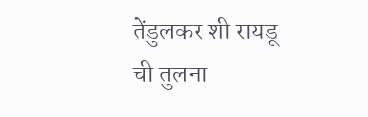तेंडुलकर शी रायडू ची तुलना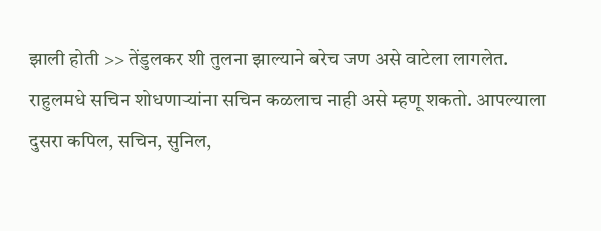झाली होती >> तेंडुलकर शी तुलना झाल्याने बरेच जण असे वाटेला लागलेत. राहुलमधे सचिन शोधणार्‍यांना सचिन कळलाच नाही असे म्हणू शकतो. आपल्याला दुसरा कपिल, सचिन, सुनिल,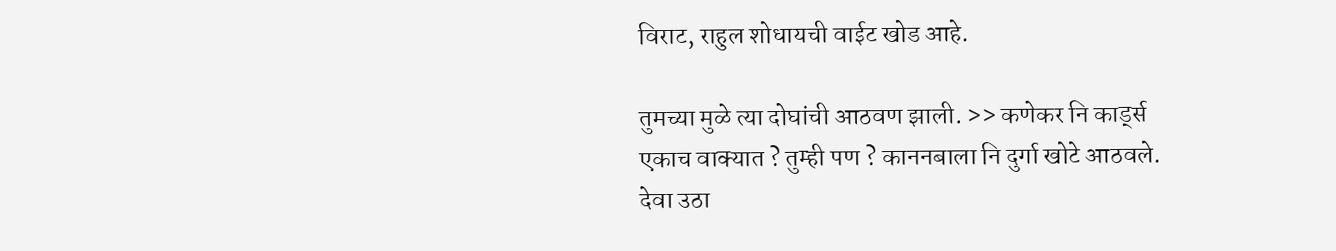विराट, राहुल शोधायची वाईट खोड आहे.

तुमच्या मुळे त्या दोघांची आठवण झाली. >> कणेकर नि कार्ड्स एकाच वाक्यात ? तुम्ही पण ? काननबाला नि दुर्गा खोटे आठवले. देवा उठा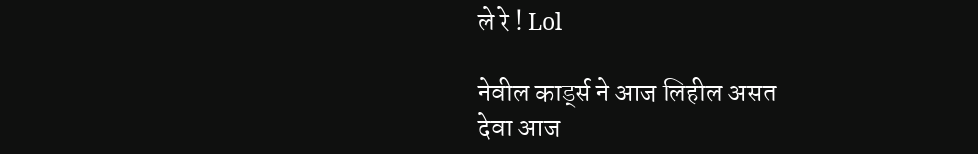ले रे ! Lol

नेवील कार्ड्स ने आज लिहील असत
देवा आज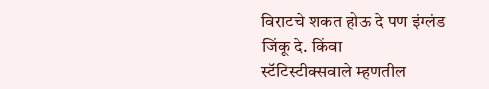विराटचे शकत होऊ दे पण इंग्लंड जिंकू दे. किंवा
स्टॅटिस्टीक्सवाले म्हणतील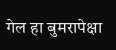गेल हा बुमरापेक्षा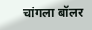चांगला बॉलर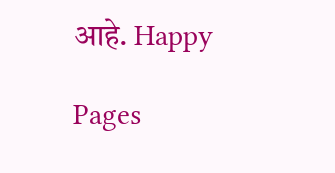आहे. Happy

Pages